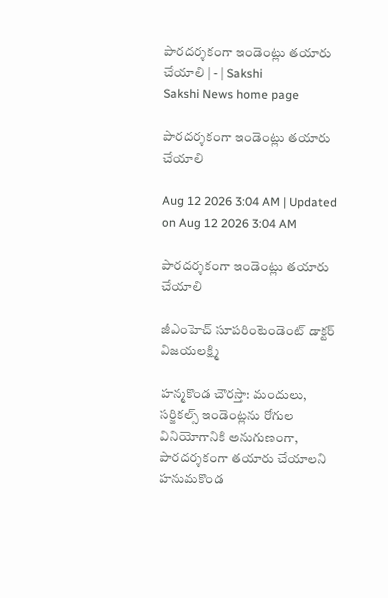పారదర్శకంగా ఇండెంట్లు తయారు చేయాలి | - | Sakshi
Sakshi News home page

పారదర్శకంగా ఇండెంట్లు తయారు చేయాలి

Aug 12 2026 3:04 AM | Updated on Aug 12 2026 3:04 AM

పారదర్శకంగా ఇండెంట్లు తయారు చేయాలి

జీఎంహెచ్‌ సూపరింటెండెంట్‌ డాక్టర్‌ విజయలక్ష్మి

హన్మకొండ చౌరస్తా: మందులు, సర్జికల్స్‌ ఇండెంట్లను రోగుల వినియోగానికి అనుగుణంగా, పారదర్శకంగా తయారు చేయాలని హనుమకొండ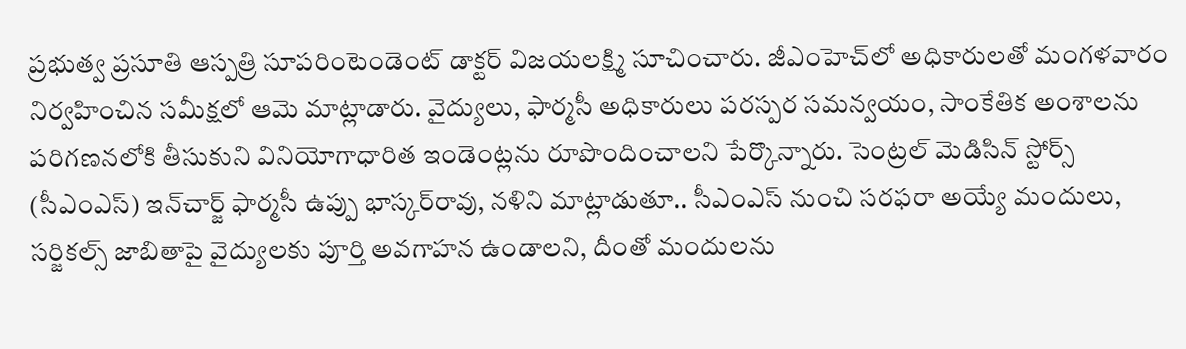ప్రభుత్వ ప్రసూతి ఆస్పత్రి సూపరింటెండెంట్‌ డాక్టర్‌ విజయలక్ష్మి సూచించారు. జీఎంహెచ్‌లో అధికారులతో మంగళవారం నిర్వహించిన సమీక్షలో ఆమె మాట్లాడారు. వైద్యులు, ఫార్మసీ అధికారులు పరస్పర సమన్వయం, సాంకేతిక అంశాలను పరిగణనలోకి తీసుకుని వినియోగాధారిత ఇండెంట్లను రూపొందించాలని పేర్కొన్నారు. సెంట్రల్‌ మెడిసిన్‌ స్టోర్స్‌ (సీఎంఎస్‌) ఇన్‌చార్జ్‌ ఫార్మసీ ఉప్పు భాస్కర్‌రావు, నళిని మాట్లాడుతూ.. సీఎంఎస్‌ నుంచి సరఫరా అయ్యే మందులు, సర్జికల్స్‌ జాబితాపై వైద్యులకు పూర్తి అవగాహన ఉండాలని, దీంతో మందులను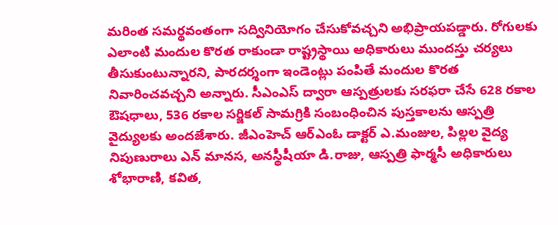మరింత సమర్థవంతంగా సద్వినియోగం చేసుకోవచ్చని అభిప్రాయపడ్డారు. రోగులకు ఎలాంటి మందుల కొరత రాకుండా రాష్ట్రస్థాయి అధికారులు ముందస్తు చర్యలు తీసుకుంటున్నారని, పారదర్శంగా ఇండెంట్లు పంపితే మందుల కొరత నివారించవచ్చని అన్నారు. సీఎంఎస్‌ ద్వారా ఆస్పత్రులకు సరఫరా చేసే 628 రకాల ఔషధాలు, 536 రకాల సర్జికల్‌ సామగ్రికి సంబంధించిన పుస్తకాలను ఆస్పత్రి వైద్యులకు అందజేశారు. జీఎంహెచ్‌ ఆర్‌ఎంఓ డాక్టర్‌ ఎ.మంజుల, పిల్లల వైద్య నిపుణురాలు ఎన్‌ మానస, అనస్థీషీయా డి.రాజు, ఆస్పత్రి ఫార్మసీ అధికారులు శోభారాణి, కవిత,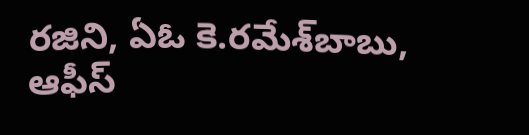రజిని, ఏఓ కె.రమేశ్‌బాబు, ఆఫీస్‌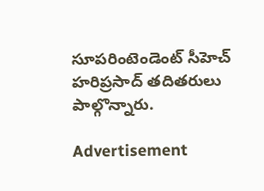సూపరింటెండెంట్‌ సీహెచ్‌ హరిప్రసాద్‌ తదితరులు పాల్గొన్నారు.

Advertisement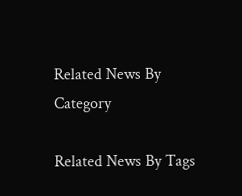Related News By Category

Related News By Tags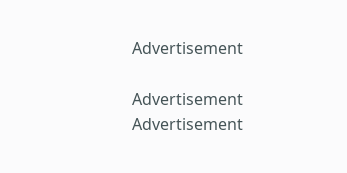Advertisement

Advertisement
Advertisement